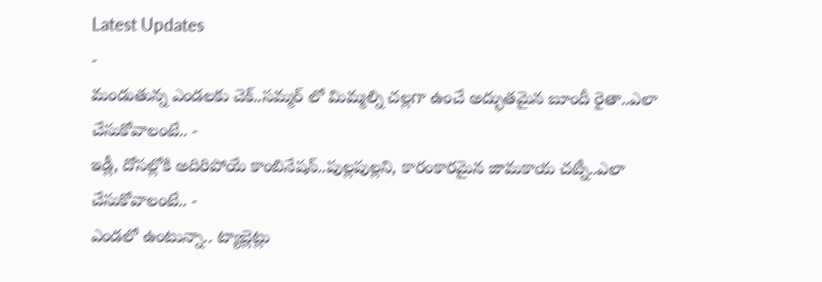Latest Updates
-
మండుతున్న ఎండలకు చెక్..సమ్మర్ లో మిమ్మల్ని చల్లగా ఉంచే అద్భుతమైన బూందీ రైతా..ఎలా చేసుకోవాలంటే.. -
ఇడ్లీ, దోసల్లోకి అదిరిపోయే కాంబినేషన్..పుల్లపుల్లని, కారంకారమైన జామకాయ చట్నీ..ఎలా చేసుకోవాలంటే.. -
ఎండలో ఉంటున్నా.. ట్యాబ్లెట్లు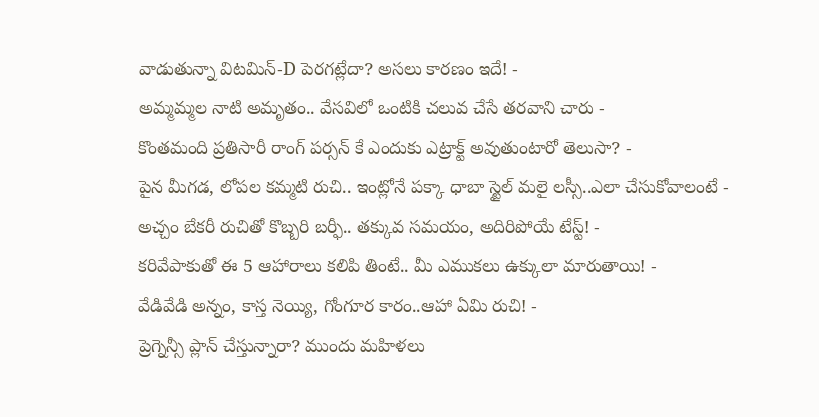వాడుతున్నా విటమిన్-D పెరగట్లేదా? అసలు కారణం ఇదే! -
అమ్మమ్మల నాటి అమృతం.. వేసవిలో ఒంటికి చలువ చేసే తరవాని చారు -
కొంతమంది ప్రతిసారీ రాంగ్ పర్సన్ కే ఎందుకు ఎట్రాక్ట్ అవుతుంటారో తెలుసా? -
పైన మీగడ, లోపల కమ్మటి రుచి.. ఇంట్లోనే పక్కా ధాబా స్టైల్ మలై లస్సీ..ఎలా చేసుకోవాలంటే -
అచ్చం బేకరీ రుచితో కొబ్బరి బర్ఫీ.. తక్కువ సమయం, అదిరిపోయే టేస్ట్! -
కరివేపాకుతో ఈ 5 ఆహారాలు కలిపి తింటే.. మీ ఎముకలు ఉక్కులా మారుతాయి! -
వేడివేడి అన్నం, కాస్త నెయ్యి, గోంగూర కారం..ఆహా ఏమి రుచి! -
ప్రెగ్నెన్సీ ప్లాన్ చేస్తున్నారా? ముందు మహిళలు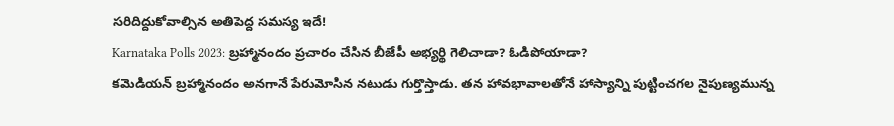సరిదిద్దుకోవాల్సిన అతిపెద్ద సమస్య ఇదే!
Karnataka Polls 2023: బ్రహ్మానందం ప్రచారం చేసిన బీజేపీ అభ్యర్థి గెలిచాడా? ఓడిపోయాడా?
కమెడియన్ బ్రహ్మానందం అనగానే పేరుమోసిన నటుడు గుర్తొస్తాడు. తన హావభావాలతోనే హాస్యాన్ని పుట్టించగల నైపుణ్యమున్న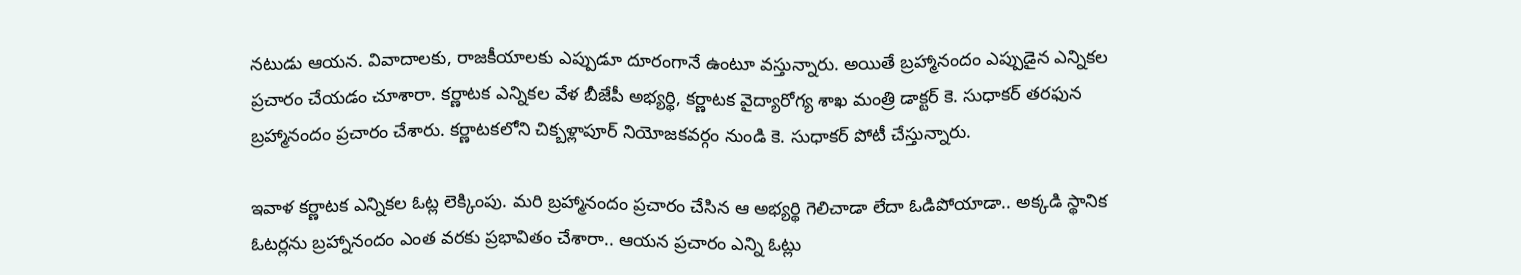నటుడు ఆయన. వివాదాలకు, రాజకీయాలకు ఎప్పుడూ దూరంగానే ఉంటూ వస్తున్నారు. అయితే బ్రహ్మానందం ఎప్పుడైన ఎన్నికల ప్రచారం చేయడం చూశారా. కర్ణాటక ఎన్నికల వేళ బీజేపీ అభ్యర్థి, కర్ణాటక వైద్యారోగ్య శాఖ మంత్రి డాక్టర్ కె. సుధాకర్ తరఫున బ్రహ్మానందం ప్రచారం చేశారు. కర్ణాటకలోని చిక్బళ్లాపూర్ నియోజకవర్గం నుండి కె. సుధాకర్ పోటీ చేస్తున్నారు.

ఇవాళ కర్ణాటక ఎన్నికల ఓట్ల లెక్కింపు. మరి బ్రహ్మానందం ప్రచారం చేసిన ఆ అభ్యర్థి గెలిచాడా లేదా ఓడిపోయాడా.. అక్కడి స్థానిక ఓటర్లను బ్రహ్నానందం ఎంత వరకు ప్రభావితం చేశారా.. ఆయన ప్రచారం ఎన్ని ఓట్లు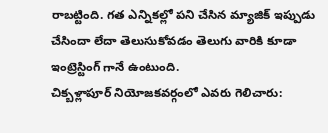రాబట్టింది. గత ఎన్నికల్లో పని చేసిన మ్యాజిక్ ఇప్పుడు చేసిందా లేదా తెలుసుకోవడం తెలుగు వారికి కూడా ఇంట్రెస్టింగ్ గానే ఉంటుంది.
చిక్బళ్లాపూర్ నియోజకవర్గంలో ఎవరు గెలిచారు: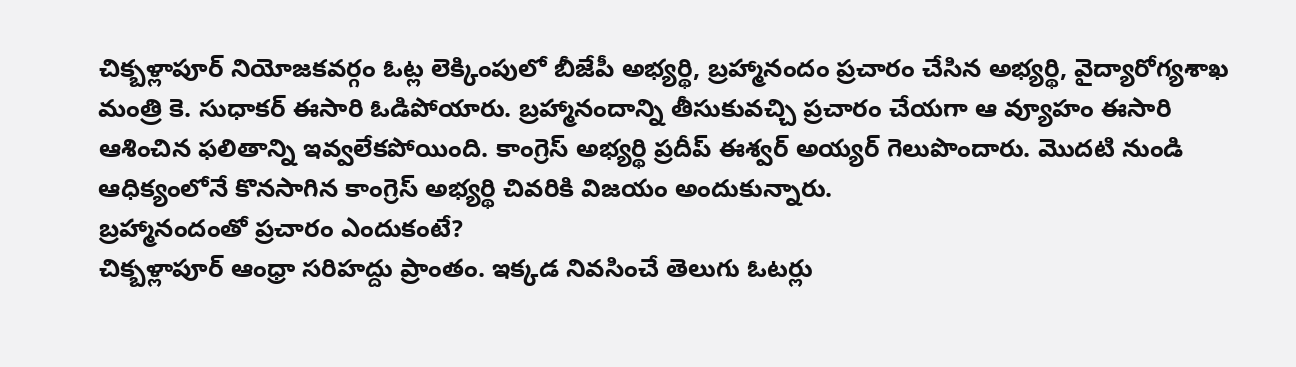చిక్బళ్లాపూర్ నియోజకవర్గం ఓట్ల లెక్కింపులో బీజేపీ అభ్యర్థి, బ్రహ్మానందం ప్రచారం చేసిన అభ్యర్థి, వైద్యారోగ్యశాఖ మంత్రి కె. సుధాకర్ ఈసారి ఓడిపోయారు. బ్రహ్మానందాన్ని తీసుకువచ్చి ప్రచారం చేయగా ఆ వ్యూహం ఈసారి ఆశించిన ఫలితాన్ని ఇవ్వలేకపోయింది. కాంగ్రెస్ అభ్యర్థి ప్రదీప్ ఈశ్వర్ అయ్యర్ గెలుపొందారు. మొదటి నుండి ఆధిక్యంలోనే కొనసాగిన కాంగ్రెస్ అభ్యర్థి చివరికి విజయం అందుకున్నారు.
బ్రహ్మానందంతో ప్రచారం ఎందుకంటే?
చిక్బళ్లాపూర్ ఆంధ్రా సరిహద్దు ప్రాంతం. ఇక్కడ నివసించే తెలుగు ఓటర్లు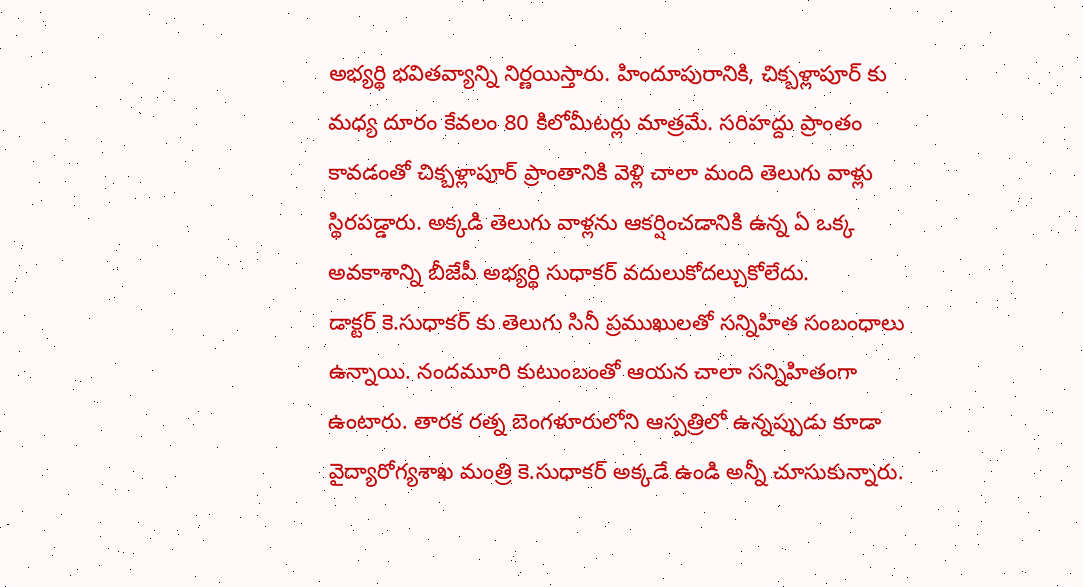అభ్యర్థి భవితవ్యాన్ని నిర్ణయిస్తారు. హిందూపురానికి, చిక్బళ్లాపూర్ కు మధ్య దూరం కేవలం 80 కిలోమీటర్లు మాత్రమే. సరిహద్దు ప్రాంతం కావడంతో చిక్బళ్లాపూర్ ప్రాంతానికి వెళ్లి చాలా మంది తెలుగు వాళ్లు స్థిరపడ్డారు. అక్కడి తెలుగు వాళ్లను ఆకర్షించడానికి ఉన్న ఏ ఒక్క అవకాశాన్ని బీజేపీ అభ్యర్థి సుధాకర్ వదులుకోదల్చుకోలేదు.
డాక్టర్ కె.సుధాకర్ కు తెలుగు సినీ ప్రముఖులతో సన్నిహిత సంబంధాలు ఉన్నాయి. నందమూరి కుటుంబంతో ఆయన చాలా సన్నిహితంగా ఉంటారు. తారక రత్న బెంగళూరులోని ఆస్పత్రిలో ఉన్నప్పుడు కూడా వైద్యారోగ్యశాఖ మంత్రి కె.సుధాకర్ అక్కడే ఉండి అన్నీ చూసుకున్నారు.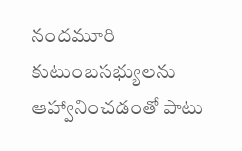నందమూరి కుటుంబసభ్యులను ఆహ్వానించడంతో పాటు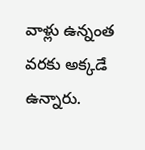వాళ్లు ఉన్నంత వరకు అక్కడే ఉన్నారు.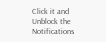Click it and Unblock the Notifications